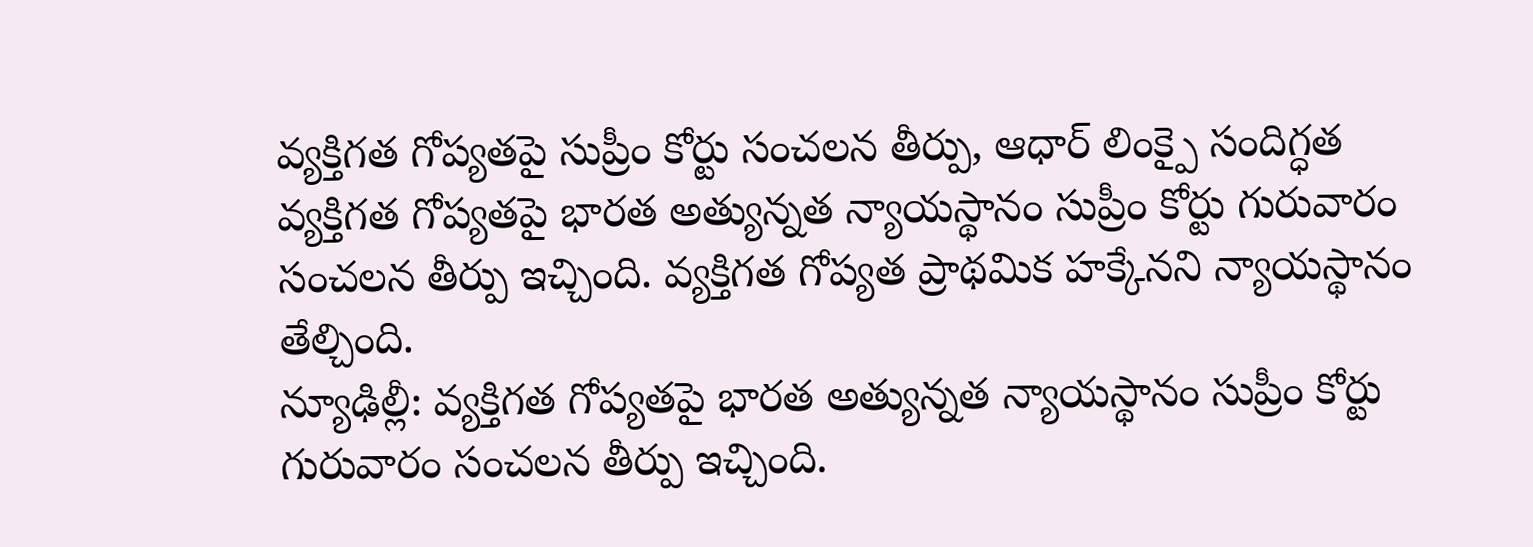వ్యక్తిగత గోప్యతపై సుప్రీం కోర్టు సంచలన తీర్పు, ఆధార్ లింక్పై సందిగ్ధత
వ్యక్తిగత గోప్యతపై భారత అత్యున్నత న్యాయస్థానం సుప్రీం కోర్టు గురువారం సంచలన తీర్పు ఇచ్చింది. వ్యక్తిగత గోప్యత ప్రాథమిక హక్కేనని న్యాయస్థానం తేల్చింది.
న్యూఢిల్లీ: వ్యక్తిగత గోప్యతపై భారత అత్యున్నత న్యాయస్థానం సుప్రీం కోర్టు గురువారం సంచలన తీర్పు ఇచ్చింది.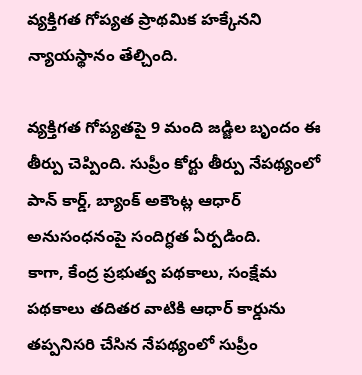వ్యక్తిగత గోప్యత ప్రాథమిక హక్కేనని న్యాయస్థానం తేల్చింది.

వ్యక్తిగత గోప్యతపై 9 మంది జడ్జిల బృందం ఈ తీర్పు చెప్పింది. సుప్రీం కోర్టు తీర్పు నేపథ్యంలో పాన్ కార్డ్, బ్యాంక్ అకౌంట్ల ఆధార్ అనుసంధనంపై సందిగ్ధత ఏర్పడింది.
కాగా, కేంద్ర ప్రభుత్వ పథకాలు, సంక్షేమ పథకాలు తదితర వాటికి ఆధార్ కార్డును తప్పనిసరి చేసిన నేపథ్యంలో సుప్రీం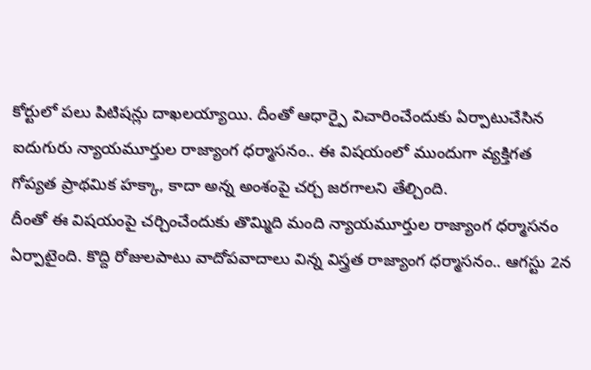కోర్టులో పలు పిటిషన్లు దాఖలయ్యాయి. దీంతో ఆధార్పై విచారించేందుకు ఏర్పాటుచేసిన ఐదుగురు న్యాయమూర్తుల రాజ్యాంగ ధర్మాసనం.. ఈ విషయంలో ముందుగా వ్యక్తిగత గోప్యత ప్రాథమిక హక్కా, కాదా అన్న అంశంపై చర్చ జరగాలని తేల్చింది.
దీంతో ఈ విషయంపై చర్చించేందుకు తొమ్మిది మంది న్యాయమూర్తుల రాజ్యాంగ ధర్మాసనం ఏర్పాటైంది. కొద్ది రోజులపాటు వాదోపవాదాలు విన్న విస్త్రత రాజ్యాంగ ధర్మాసనం.. ఆగస్టు 2న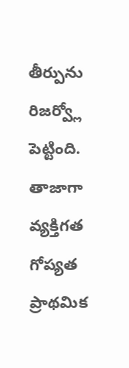తీర్పును రిజర్వ్లో పెట్టింది. తాజాగా వ్యక్తిగత గోప్యత ప్రాథమిక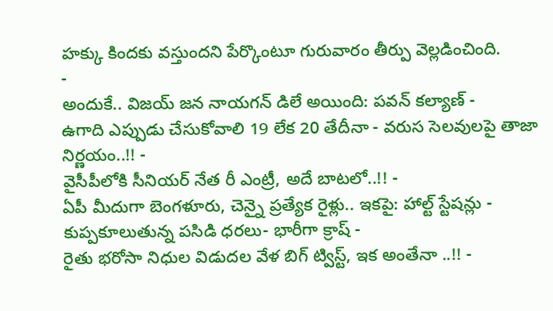హక్కు కిందకు వస్తుందని పేర్కొంటూ గురువారం తీర్పు వెల్లడించింది.
-
అందుకే.. విజయ్ జన నాయగన్ డిలే అయింది: పవన్ కల్యాణ్ -
ఉగాది ఎప్పుడు చేసుకోవాలి 19 లేక 20 తేదీనా - వరుస సెలవులపై తాజా నిర్ణయం..!! -
వైసీపీలోకి సీనియర్ నేత రీ ఎంట్రీ, అదే బాటలో..!! -
ఏపీ మీదుగా బెంగళూరు, చెన్నై ప్రత్యేక రైళ్లు.. ఇకపై: హాల్ట్ స్టేషన్లు -
కుప్పకూలుతున్న పసిడి ధరలు- భారీగా క్రాష్ -
రైతు భరోసా నిధుల విడుదల వేళ బిగ్ ట్విస్ట్, ఇక అంతేనా ..!! -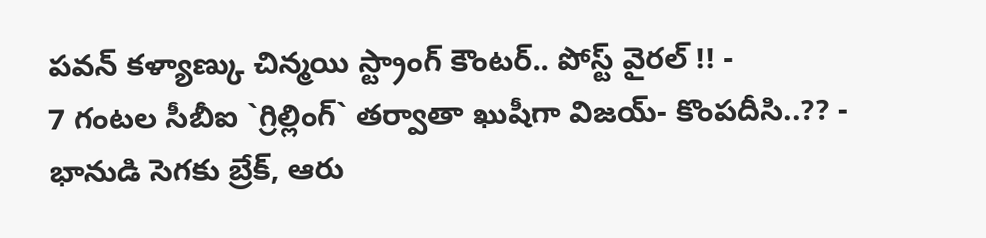పవన్ కళ్యాణ్కు చిన్మయి స్ట్రాంగ్ కౌంటర్.. పోస్ట్ వైరల్ !! -
7 గంటల సీబీఐ `గ్రిల్లింగ్` తర్వాతా ఖుషీగా విజయ్- కొంపదీసి..?? -
భానుడి సెగకు బ్రేక్, ఆరు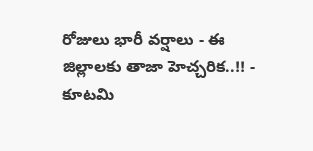రోజులు భారీ వర్షాలు - ఈ జిల్లాలకు తాజా హెచ్చరిక..!! -
కూటమి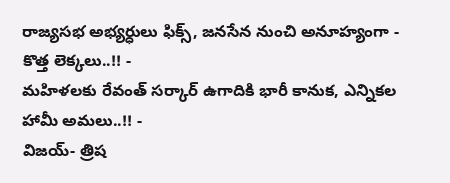రాజ్యసభ అభ్యర్ధులు ఫిక్స్, జనసేన నుంచి అనూహ్యంగా - కొత్త లెక్కలు..!! -
మహిళలకు రేవంత్ సర్కార్ ఉగాదికి భారీ కానుక, ఎన్నికల హామీ అమలు..!! -
విజయ్- త్రిష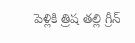పెళ్లికి త్రిష తల్లి గ్రీన్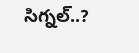సిగ్నల్..?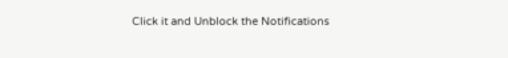Click it and Unblock the Notifications